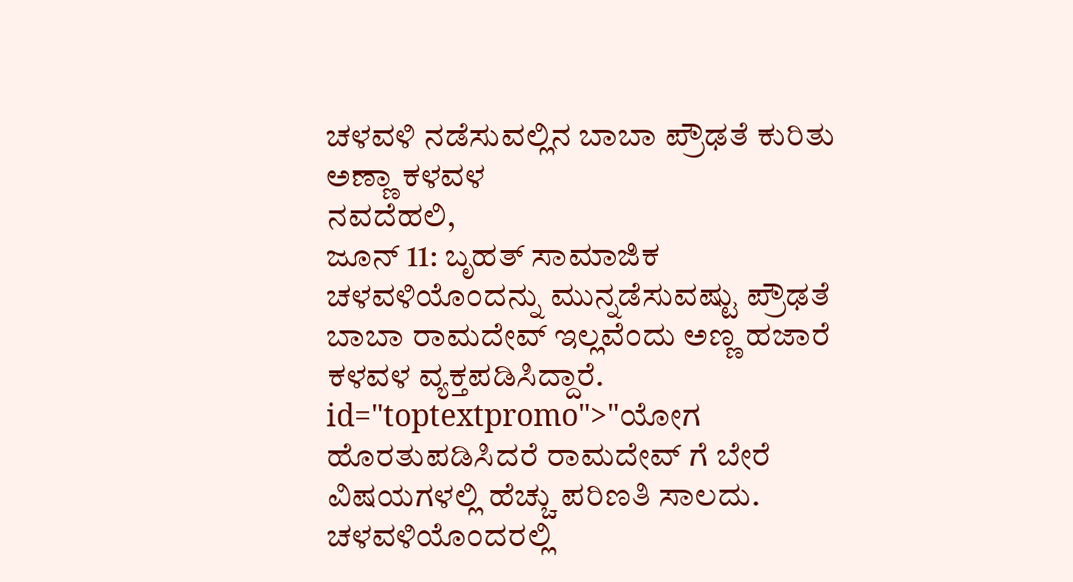ಚಳವಳಿ ನಡೆಸುವಲ್ಲಿನ ಬಾಬಾ ಪ್ರೌಢತೆ ಕುರಿತು ಅಣ್ಣಾ ಕಳವಳ
ನವದೆಹಲಿ,
ಜೂನ್ 11: ಬೃಹತ್ ಸಾಮಾಜಿಕ ಚಳವಳಿಯೊಂದನ್ನು ಮುನ್ನಡೆಸುವಷ್ಟು ಪ್ರೌಢತೆ ಬಾಬಾ ರಾಮದೇವ್ ಇಲ್ಲವೆಂದು ಅಣ್ಣ ಹಜಾರೆ ಕಳವಳ ವ್ಯಕ್ತಪಡಿಸಿದ್ದಾರೆ. id="toptextpromo">"ಯೋಗ
ಹೊರತುಪಡಿಸಿದರೆ ರಾಮದೇವ್ ಗೆ ಬೇರೆ ವಿಷಯಗಳಲ್ಲಿ ಹೆಚ್ಚು ಪರಿಣತಿ ಸಾಲದು. ಚಳವಳಿಯೊಂದರಲ್ಲಿ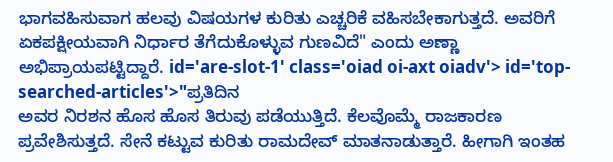ಭಾಗವಹಿಸುವಾಗ ಹಲವು ವಿಷಯಗಳ ಕುರಿತು ಎಚ್ಚರಿಕೆ ವಹಿಸಬೇಕಾಗುತ್ತದೆ. ಅವರಿಗೆ ಏಕಪಕ್ಷೀಯವಾಗಿ ನಿರ್ಧಾರ ತೆಗೆದುಕೊಳ್ಳುವ ಗುಣವಿದೆ" ಎಂದು ಅಣ್ಣಾ ಅಭಿಪ್ರಾಯಪಟ್ಟಿದ್ದಾರೆ. id='are-slot-1' class='oiad oi-axt oiadv'> id='top-searched-articles'>"ಪ್ರತಿದಿನ
ಅವರ ನಿರಶನ ಹೊಸ ಹೊಸ ತಿರುವು ಪಡೆಯುತ್ತಿದೆ. ಕೆಲವೊಮ್ಮೆ ರಾಜಕಾರಣ ಪ್ರವೇಶಿಸುತ್ತದೆ. ಸೇನೆ ಕಟ್ಟುವ ಕುರಿತು ರಾಮದೇವ್ ಮಾತನಾಡುತ್ತಾರೆ. ಹೀಗಾಗಿ ಇಂತಹ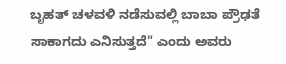ಬೃಹತ್ ಚಳವಳಿ ನಡೆಸುವಲ್ಲಿ ಬಾಬಾ ಪ್ರೌಢತೆ ಸಾಕಾಗದು ಎನಿಸುತ್ತದೆ" ಎಂದು ಅವರು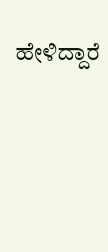ಹೇಳಿದ್ದಾರೆ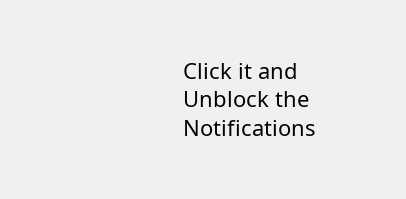Click it and Unblock the Notifications